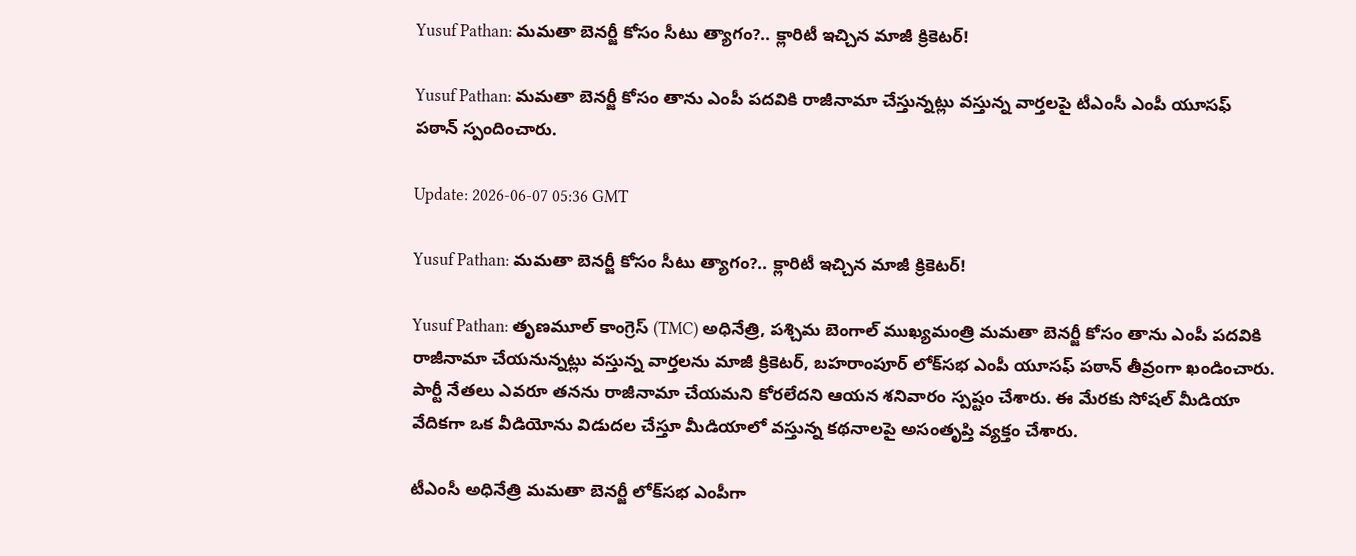Yusuf Pathan: మమతా బెనర్జీ కోసం సీటు త్యాగం?.. క్లారిటీ ఇచ్చిన మాజీ క్రికెటర్!

Yusuf Pathan: మమతా బెనర్జీ కోసం తాను ఎంపీ పదవికి రాజీనామా చేస్తున్నట్లు వస్తున్న వార్తలపై టీఎంసీ ఎంపీ యూసఫ్ పఠాన్ స్పందించారు.

Update: 2026-06-07 05:36 GMT

Yusuf Pathan: మమతా బెనర్జీ కోసం సీటు త్యాగం?.. క్లారిటీ ఇచ్చిన మాజీ క్రికెటర్!

Yusuf Pathan: తృణమూల్ కాంగ్రెస్ (TMC) అధినేత్రి, పశ్చిమ బెంగాల్ ముఖ్యమంత్రి మమతా బెనర్జీ కోసం తాను ఎంపీ పదవికి రాజీనామా చేయనున్నట్లు వస్తున్న వార్తలను మాజీ క్రికెటర్, బహరాంపూర్ లోక్‌సభ ఎంపీ యూసఫ్ పఠాన్ తీవ్రంగా ఖండించారు. పార్టీ నేతలు ఎవరూ తనను రాజీనామా చేయమని కోరలేదని ఆయన శనివారం స్పష్టం చేశారు. ఈ మేరకు సోషల్ మీడియా వేదికగా ఒక వీడియోను విడుదల చేస్తూ మీడియాలో వస్తున్న కథనాలపై అసంతృప్తి వ్యక్తం చేశారు.

టీఎంసీ అధినేత్రి మమతా బెనర్జీ లోక్‌సభ ఎంపీగా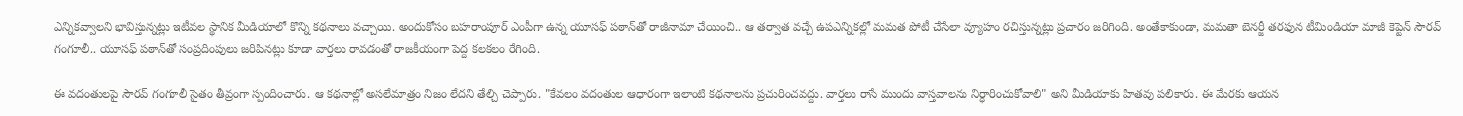ఎన్నికవ్వాలని భావిస్తున్నట్లు ఇటీవల స్థానిక మీడియాలో కొన్ని కథనాలు వచ్చాయి. అందుకోసం బహరాంపూర్ ఎంపీగా ఉన్న యూసఫ్ పఠాన్‌తో రాజీనామా చేయించి.. ఆ తర్వాత వచ్చే ఉపఎన్నికల్లో మమత పోటీ చేసేలా వ్యూహం రచిస్తున్నట్లు ప్రచారం జరిగింది. అంతేకాకుండా, మమతా బెనర్జీ తరఫున టీమిండియా మాజీ కెప్టెన్ సౌరవ్ గంగూలీ.. యూసఫ్ పఠాన్‌తో సంప్రదింపులు జరిపినట్లు కూడా వార్తలు రావడంతో రాజకీయంగా పెద్ద కలకలం రేగింది.

ఈ వదంతులపై సౌరవ్ గంగూలీ సైతం తీవ్రంగా స్పందించారు. ఆ కథనాల్లో అసలేమాత్రం నిజం లేదని తేల్చి చెప్పారు. "కేవలం వదంతుల ఆధారంగా ఇలాంటి కథనాలను ప్రచురించవద్దు. వార్తలు రాసే ముందు వాస్తవాలను నిర్ధారించుకోవాలి" అని మీడియాకు హితవు పలికారు. ఈ మేరకు ఆయన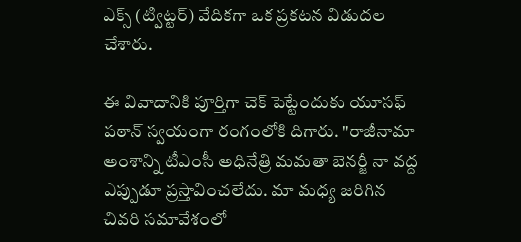ఎక్స్ (ట్విట్టర్) వేదికగా ఒక ప్రకటన విడుదల చేశారు.

ఈ వివాదానికి పూర్తిగా చెక్ పెట్టేందుకు యూసఫ్ పఠాన్ స్వయంగా రంగంలోకి దిగారు. "రాజీనామా అంశాన్ని టీఎంసీ అధినేత్రి మమతా బెనర్జీ నా వద్ద ఎప్పుడూ ప్రస్తావించలేదు. మా మధ్య జరిగిన చివరి సమావేశంలో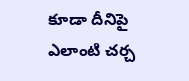కూడా దీనిపై ఎలాంటి చర్చ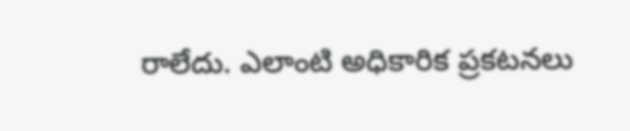రాలేదు. ఎలాంటి అధికారిక ప్రకటనలు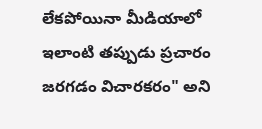లేకపోయినా మీడియాలో ఇలాంటి తప్పుడు ప్రచారం జరగడం విచారకరం" అని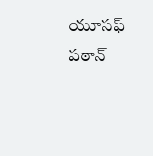యూసఫ్ పఠాన్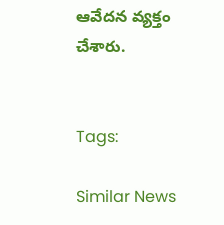ఆవేదన వ్యక్తం చేశారు.


Tags:

Similar News